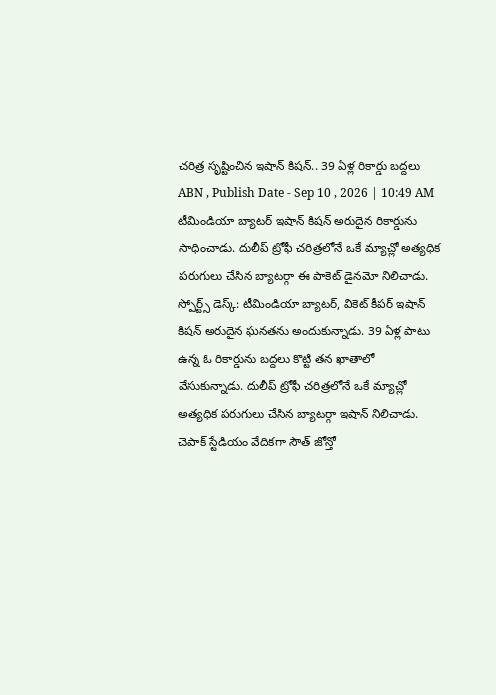చరిత్ర సృష్టించిన ఇషాన్ కిషన్.. 39 ఏళ్ల రికార్డు బద్దలు
ABN , Publish Date - Sep 10 , 2026 | 10:49 AM
టీమిండియా బ్యాటర్ ఇషాన్ కిషన్ అరుదైన రికార్డును సాధించాడు. దులీప్ ట్రోఫీ చరిత్రలోనే ఒకే మ్యాచ్లో అత్యధిక పరుగులు చేసిన బ్యాటర్గా ఈ పాకెట్ డైనమో నిలిచాడు.
స్పోర్ట్స్ డెస్క్: టీమిండియా బ్యాటర్, వికెట్ కీపర్ ఇషాన్ కిషన్ అరుదైన ఘనతను అందుకున్నాడు. 39 ఏళ్ల పాటు ఉన్న ఓ రికార్డును బద్దలు కొట్టి తన ఖాతాలో వేసుకున్నాడు. దులీప్ ట్రోఫీ చరిత్రలోనే ఒకే మ్యాచ్లో అత్యధిక పరుగులు చేసిన బ్యాటర్గా ఇషాన్ నిలిచాడు. చెపాక్ స్టేడియం వేదికగా సౌత్ జోన్తో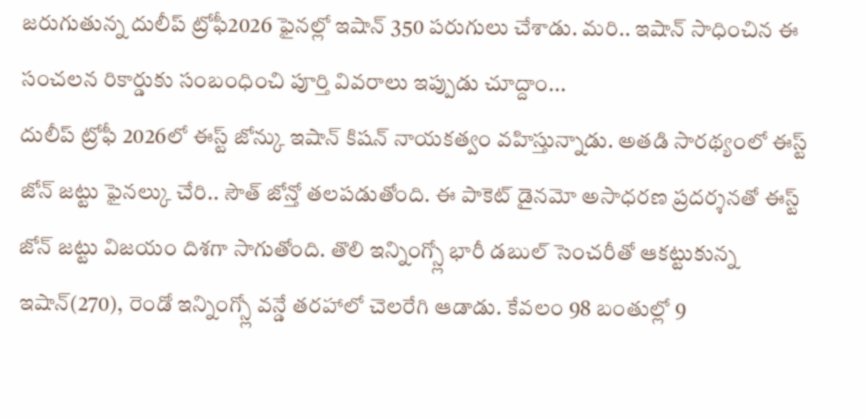జరుగుతున్న దులీప్ ట్రోఫీ2026 ఫైనల్లో ఇషాన్ 350 పరుగులు చేశాడు. మరి.. ఇషాన్ సాధించిన ఈ సంచలన రికార్డుకు సంబంధించి పూర్తి వివరాలు ఇప్పుడు చూద్దాం...
దులీప్ ట్రోఫీ 2026లో ఈస్ట్ జోన్కు ఇషాన్ కిషన్ నాయకత్వం వహిస్తున్నాడు. అతడి సారథ్యంలో ఈస్ట్ జోన్ జట్టు ఫైనల్కు చేరి.. సౌత్ జోన్తో తలపడుతోంది. ఈ పాకెట్ డైనమో అసాధరణ ప్రదర్శనతో ఈస్ట్ జోన్ జట్టు విజయం దిశగా సాగుతోంది. తొలి ఇన్నింగ్స్లో భారీ డబుల్ సెంచరీతో ఆకట్టుకున్న ఇషాన్(270), రెండో ఇన్నింగ్స్లో వన్డే తరహాలో చెలరేగి ఆడాడు. కేవలం 98 బంతుల్లో 9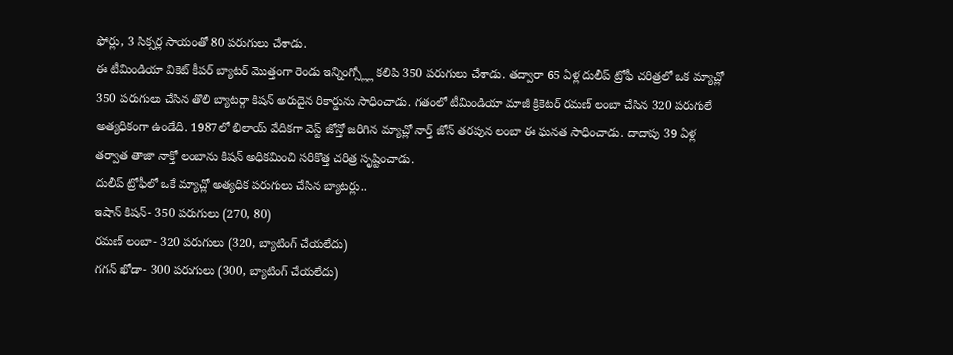ఫోర్లు, 3 సిక్సర్ల సాయంతో 80 పరుగులు చేశాడు.
ఈ టీమిండియా వికెట్ కీపర్ బ్యాటర్ మొత్తంగా రెండు ఇన్నింగ్స్ల్లో కలిపి 350 పరుగులు చేశాడు. తద్వారా 65 ఏళ్ల దులీప్ ట్రోఫీ చరిత్రలో ఒక మ్యాచ్లో 350 పరుగులు చేసిన తొలి బ్యాటర్గా కిషన్ అరుదైన రికార్డును సాధించాడు. గతంలో టీమిండియా మాజీ క్రికెటర్ రమణ్ లంబా చేసిన 320 పరుగులే అత్యధికంగా ఉండేది. 1987లో భిలాయ్ వేదికగా వెస్ట్ జోన్తో జరిగిన మ్యాచ్లో నార్త్ జోన్ తరపున లంబా ఈ ఘనత సాధించాడు. దాదాపు 39 ఏళ్ల తర్వాత తాజా నాక్తో లంబాను కిషన్ అధికమించి సరికొత్త చరిత్ర సృష్టించాడు.
దులీప్ ట్రోఫీలో ఒకే మ్యాచ్లో అత్యధిక పరుగులు చేసిన బ్యాటర్లు..
ఇషాన్ కిషన్- 350 పరుగులు (270, 80)
రమణ్ లంబా- 320 పరుగులు (320, బ్యాటింగ్ చేయలేదు)
గగన్ ఖోడా- 300 పరుగులు (300, బ్యాటింగ్ చేయలేదు)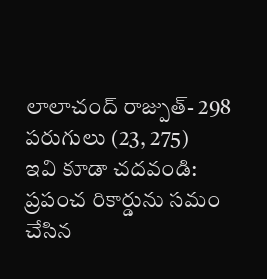లాలాచంద్ రాజ్పుత్- 298 పరుగులు (23, 275)
ఇవి కూడా చదవండి:
ప్రపంచ రికార్డును సమం చేసిన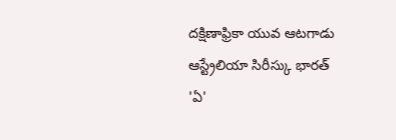దక్షిణాఫ్రికా యువ ఆటగాడు
ఆస్ట్రేలియా సిరీస్కు భారత్ 'ఏ'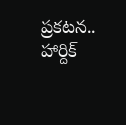ప్రకటన.. హార్దిక్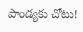పాండ్యకు చోటు!